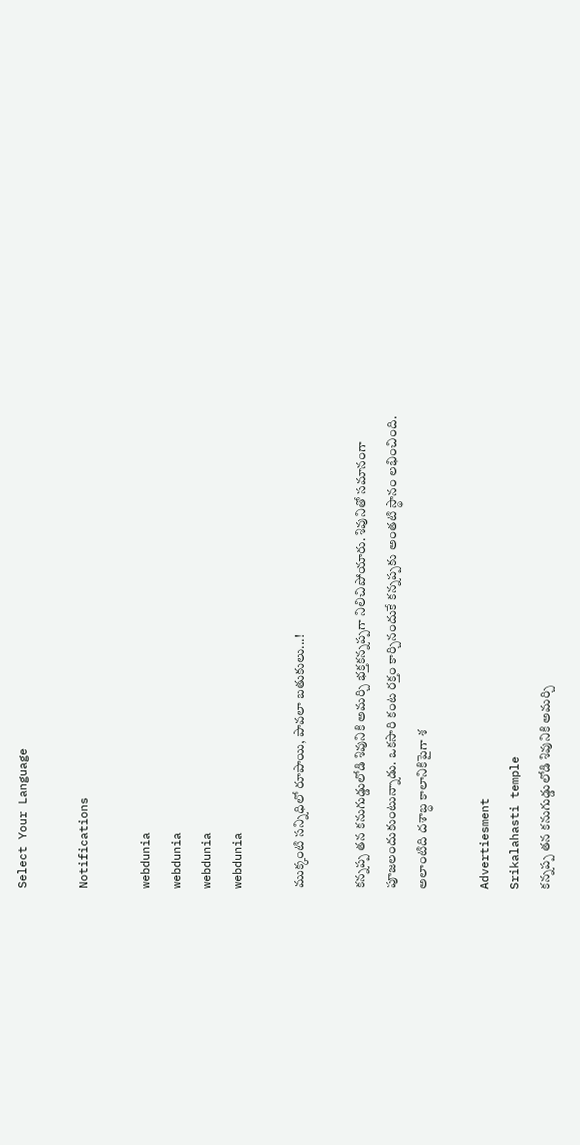Select Your Language

Notifications

webdunia
webdunia
webdunia
webdunia

ముక్కంటి సన్నిధిలో రూపాయి, పావలా బతుకులు...!

కన్నప్ప తన కనుగుడ్డులోడి శివునికి అమర్చి భక్తకన్నప్పగా నిలిచిపోయారు. శివునితో సమానంగా పూజలందుకుంటున్నాడు. ఒకసారి కంట రక్తం కార్చినందుకే కన్నప్పకు అంతటి స్థానం లభించింది. అలాంటిది దశాబ్ధ కాలానికిపైగా శ

Advertiesment
Srikalahasti temple
కన్నప్ప తన కనుగుడ్డులోడి శివునికి అమర్చి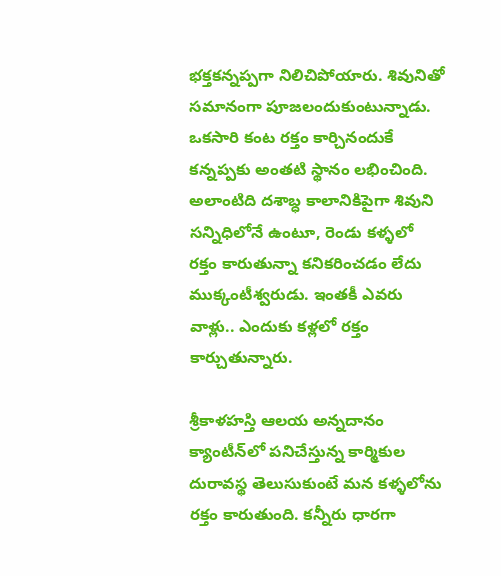భక్తకన్నప్పగా నిలిచిపోయారు. శివునితో సమానంగా పూజలందుకుంటున్నాడు. ఒకసారి కంట రక్తం కార్చినందుకే కన్నప్పకు అంతటి స్థానం లభించింది. అలాంటిది దశాబ్ధ కాలానికిపైగా శివుని సన్నిధిలోనే ఉంటూ, రెండు కళ్ళలో రక్తం కారుతున్నా కనికరించడం లేదు ముక్కంటీశ్వరుడు. ఇంతకీ ఎవరు వాళ్లు.. ఎందుకు కళ్లలో రక్తం కార్చుతున్నారు.

శ్రీకాళహస్తి ఆలయ అన్నదానం క్యాంటీన్‌లో పనిచేస్తున్న కార్మికుల దురావస్థ తెలుసుకుంటే మన కళ్ళలోను రక్తం కారుతుంది. కన్నీరు ధారగా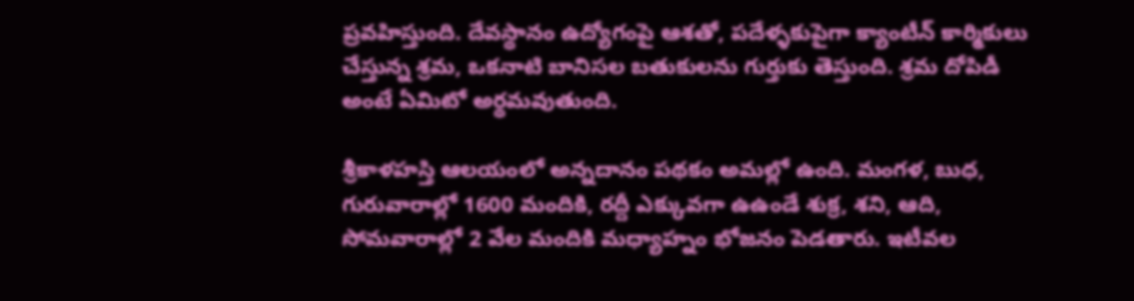ప్రవహిస్తుంది. దేవస్థానం ఉద్యోగంపై ఆశతో, పదేళ్ళకుపైగా క్యాంటీన్‌ కార్మికులు చేస్తున్న శ్రమ, ఒకనాటి బానిసల బతుకులను గుర్తుకు తెస్తుంది. శ్రమ దోపిడీ అంటే ఏమిటో అర్థమవుతుంది.

శ్రీకాళహస్తి ఆలయంలో అన్నదానం పథకం అమల్లో ఉంది. మంగళ, బుధ, గురువారాల్లో 1600 మందికి, రద్దీ ఎక్కువగా ఉఉండే శుక్ర, శని, ఆది, సోమవారాల్లో 2 వేల మందికి మధ్యాహ్నం భోజనం పెడతారు. ఇటీవల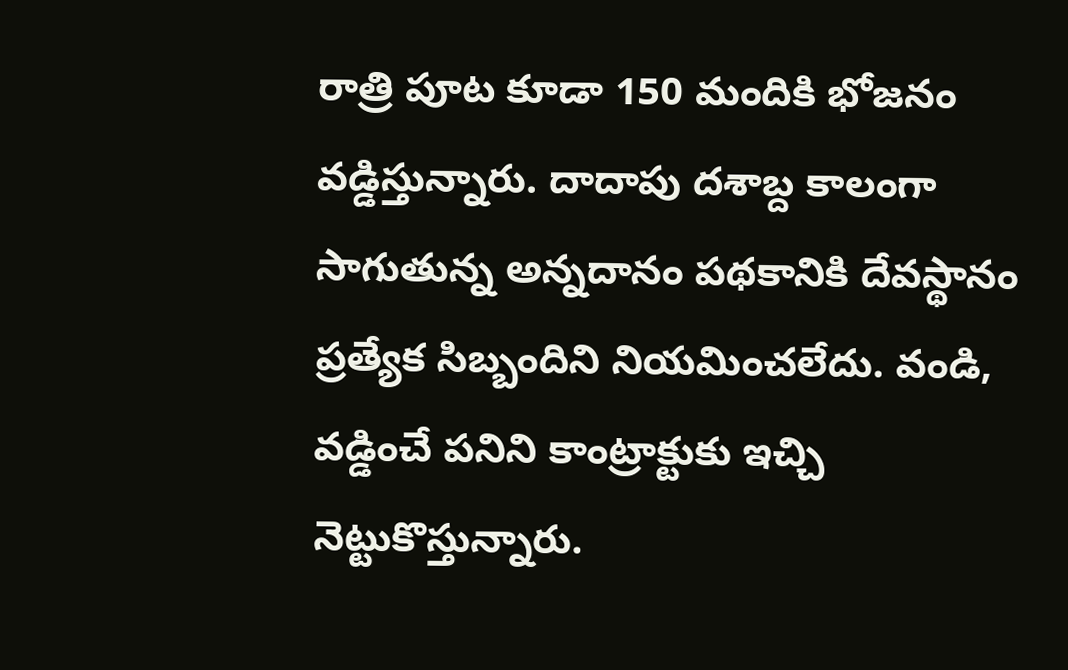రాత్రి పూట కూడా 150 మందికి భోజనం వడ్డిస్తున్నారు. దాదాపు దశాబ్ద కాలంగా సాగుతున్న అన్నదానం పథకానికి దేవస్థానం ప్రత్యేక సిబ్బందిని నియమించలేదు. వండి, వడ్డించే పనిని కాంట్రాక్టుకు ఇచ్చి నెట్టుకొస్తున్నారు.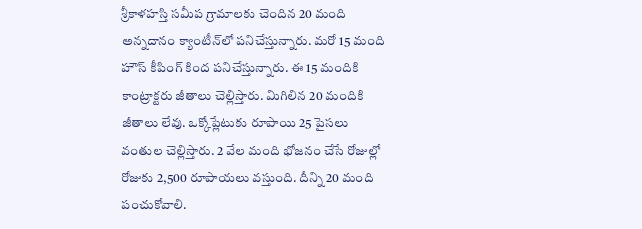శ్రీకాళహస్తి సమీప గ్రామాలకు చెందిన 20 మంది అన్నదానం క్యాంటీన్‌లో పనిచేస్తున్నారు. మరో 15 మంది హౌస్‌ కీపింగ్‌ కింద పనిచేస్తున్నారు. ఈ 15 మందికి కాంట్రాక్టరు జీతాలు చెల్లిస్తారు. మిగిలిన 20 మందికి జీతాలు లేవు. ఒక్కోప్లేటుకు రూపాయి 25 పైసలు వంతుల చెల్లిస్తారు. 2 వేల మంది భోజనం చేసే రోజుల్లో రోజుకు 2,500 రూపాయలు వస్తుంది. దీన్ని 20 మంది పంచుకోవాలి.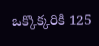ఒక్కొక్కరికి 125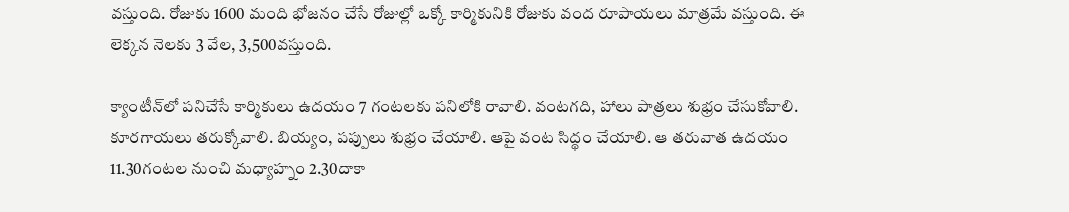వస్తుంది. రోజుకు 1600 మంది భోజనం చేసే రోజుల్లో ఒక్కో కార్మికునికి రోజుకు వంద రూపాయలు మాత్రమే వస్తుంది. ఈ లెక్కన నెలకు 3 వేల, 3,500వస్తుంది.

క్యాంటీన్‌లో పనిచేసే కార్మికులు ఉదయం 7 గంటలకు పనిలోకి రావాలి. వంటగది, హాలు పాత్రలు శుభ్రం చేసుకోవాలి. కూరగాయలు తరుక్కోవాలి. బియ్యం, పప్పులు శుభ్రం చేయాలి. ఆపై వంట సిద్థం చేయాలి. ఆ తరువాత ఉదయం 11.30గంటల నుంచి మధ్యాహ్నం 2.30దాకా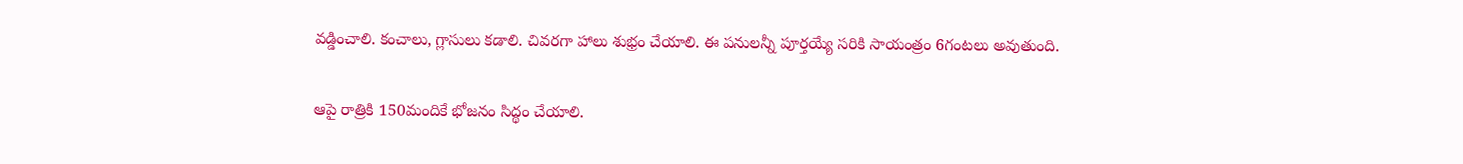వడ్డించాలి. కంచాలు, గ్లాసులు కడాలి. చివరగా హాలు శుభ్రం చేయాలి. ఈ పనులన్నీ పూర్తయ్యే సరికి సాయంత్రం 6గంటలు అవుతుంది.

ఆపై రాత్రికి 150మందికే భోజనం సిద్థం చేయాలి.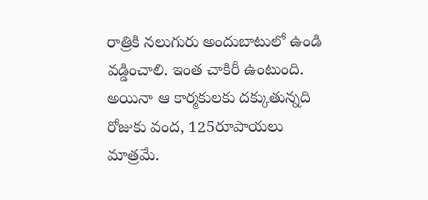రాత్రికి నలుగురు అందుబాటులో ఉండి వడ్డించాలి. ఇంత చాకిరీ ఉంటుంది. అయినా ఆ కార్మకులకు దక్కుతున్నది రోజుకు వంద, 125రూపాయలు మాత్రమే.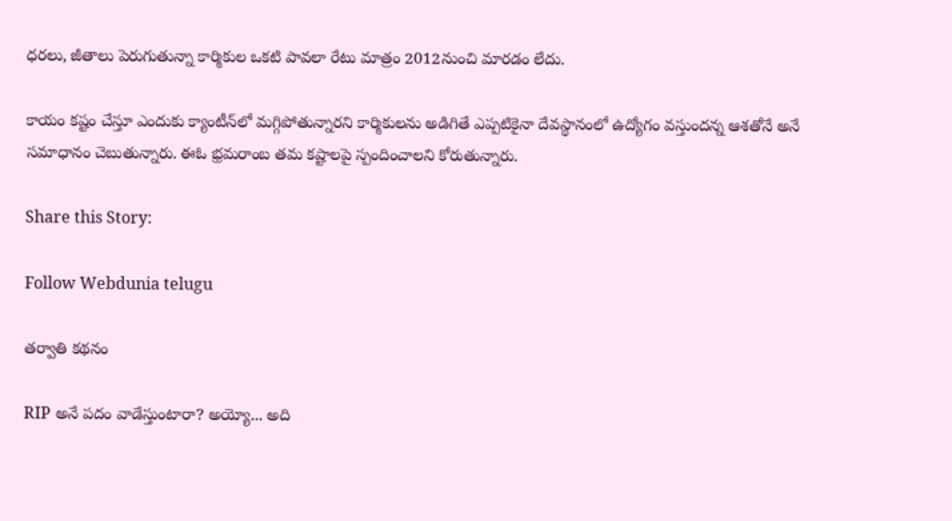ధరలు, జీతాలు పెరుగుతున్నా కార్మికుల ఒకటి పావలా రేటు మాత్రం 2012నుంచి మారడం లేదు.

కాయం కష్టం చేస్తూ ఎందుకు క్యాంటీన్‌లో మగ్గిపోతున్నారని కార్మికులను అడిగితే ఎప్పటికైనా దేవస్థానంలో ఉద్యోగం వస్తుందన్న ఆశతోనే అనే సమాధానం చెబుతున్నారు. ఈఓ భ్రమరాంబ తమ కష్టాలపై స్పందించాలని కోరుతున్నారు.

Share this Story:

Follow Webdunia telugu

తర్వాతి కథనం

RIP అనే పదం వాడేస్తుంటారా? అయ్యో... అది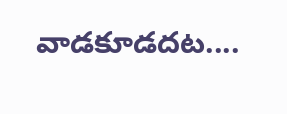వాడ‌కూడ‌ద‌ట‌....